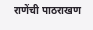राणेंची पाठराखण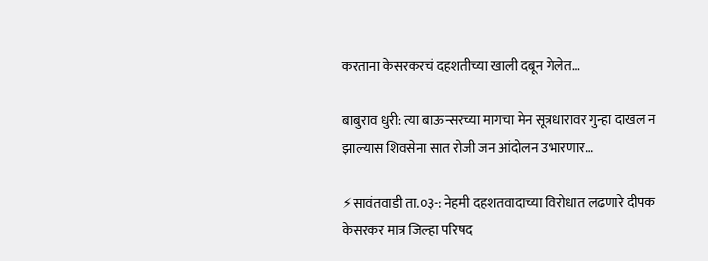करताना केसरकरचं दहशतीच्या खाली दबून गेलेत…

बाबुराव धुरी: त्या बाऊन्सरच्या मागचा मेन सूत्रधारावर गुन्हा दाखल न झाल्यास शिवसेना सात रोजी जन आंदोलन उभारणार…

⚡सावंतवाडी ता.०३-: नेहमी दहशतवादाच्या विरोधात लढणारे दीपक केसरकर मात्र जिल्हा परिषद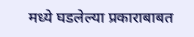मध्ये घडलेल्या प्रकाराबाबत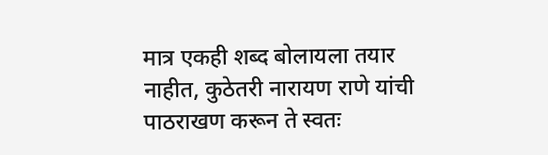मात्र एकही शब्द बोलायला तयार नाहीत, कुठेतरी नारायण राणे यांची पाठराखण करून ते स्वतः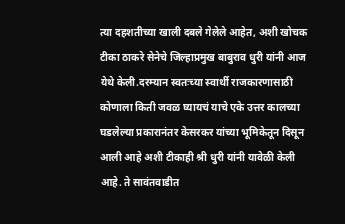त्या दहशतीच्या खाली दबले गेलेले आहेत, अशी खोचक टीका ठाकरे सेनेचे जिल्हाप्रमुख बाबुराव धुरी यांनी आज येथे केली.दरम्यान स्वतःच्या स्वार्थी राजकारणासाठी कोणाला किती जवळ घ्यायचं याचे एके उत्तर कालच्या घडलेल्या प्रकारानंतर केसरकर यांच्या भूमिकेतून दिसून आली आहे अशी टीकाही श्री धुरी यांनी यावेळी केली आहे. ते सावंतवाडीत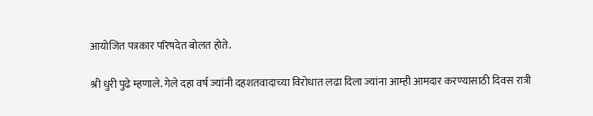आयोजित पत्रकार परिषदेत बोलत होते.

श्री धुरी पुढे म्हणाले. गेले दहा वर्ष ज्यांनी दहशतवादाच्या विरोधात लढा दिला ज्यांना आम्ही आमदार करण्यासाठी दिवस रात्री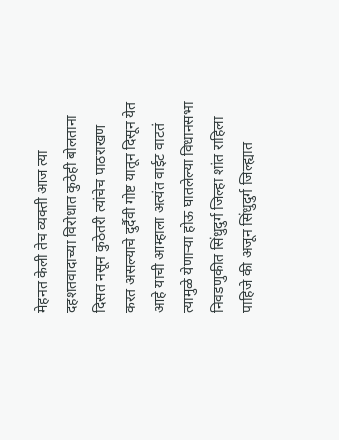मेहनत केली तेच व्यक्ती आज त्या दहशतवादाच्या विरोधात कुठेही बोलताना दिसत नसून कुठेतरी त्यांचेच पाठराखण करत असल्याचे दुर्दैवी गोष्ट यातून दिसून येत आहे याची आम्हाला अत्यंत वाईट वाटतं त्यामुळे येणाऱ्या होऊ घातलेल्या विधानसभा निवडणुकीत सिंधुदुर्ग जिल्हा शांत राहिला पाहिजे की अजून सिंधुदुर्ग जिल्ह्यात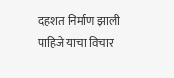दहशत निर्माण झाली पाहिजे याचा विचार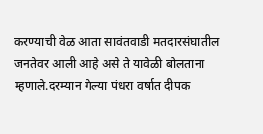करण्याची वेळ आता सावंतवाडी मतदारसंघातील जनतेवर आली आहे असे ते यावेळी बोलताना म्हणाले.दरम्यान गेल्या पंधरा वर्षात दीपक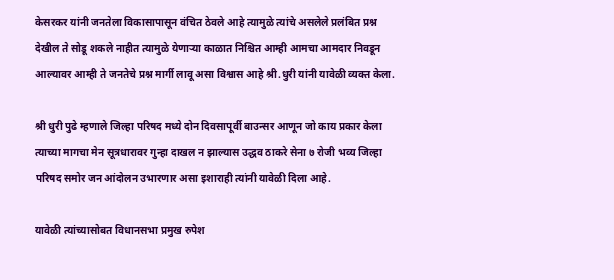केसरकर यांनी जनतेला विकासापासून वंचित ठेवले आहे त्यामुळे त्यांचे असलेले प्रलंबित प्रश्न देखील ते सोडू शकले नाहीत त्यामुळे येणाऱ्या काळात निश्चित आम्ही आमचा आमदार निवडून आल्यावर आम्ही ते जनतेचे प्रश्न मार्गी लावू असा विश्वास आहे श्री.धुरी यांनी यावेळी व्यक्त केला.

श्री धुरी पुढे म्हणाले जिल्हा परिषद मध्ये दोन दिवसापूर्वी बाउन्सर आणून जो काय प्रकार केला त्याच्या मागचा मेन सूत्रधारावर गुन्हा दाखल न झाल्यास उद्धव ठाकरे सेना ७ रोजी भव्य जिल्हा परिषद समोर जन आंदोलन उभारणार असा इशाराही त्यांनी यावेळी दिला आहे.

यावेळी त्यांच्यासोबत विधानसभा प्रमुख रुपेश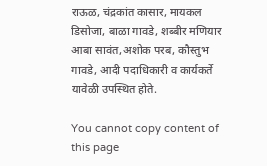राऊळ, चंद्रकांत कासार, मायकल डिसोजा, बाळा गावडे, शब्बीर मणियार आबा सावंत,अशोक परब, कौस्तुभ गावडे, आदी पदाधिकारी व कार्यकर्ते यावेळी उपस्थित होते.

You cannot copy content of this page